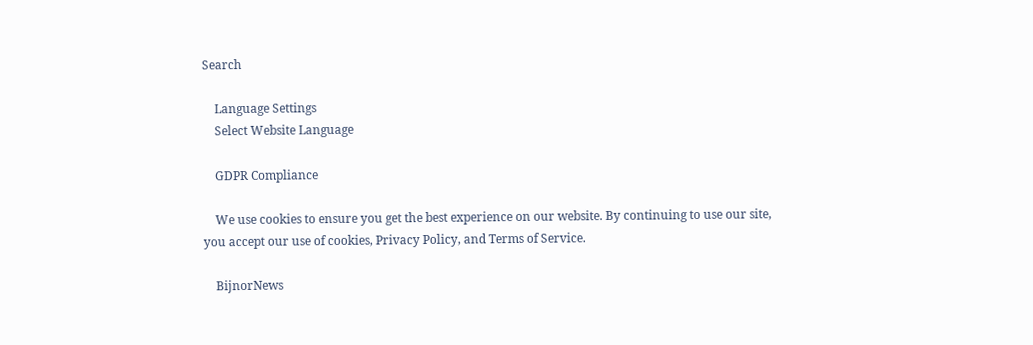Search

    Language Settings
    Select Website Language

    GDPR Compliance

    We use cookies to ensure you get the best experience on our website. By continuing to use our site, you accept our use of cookies, Privacy Policy, and Terms of Service.

    BijnorNews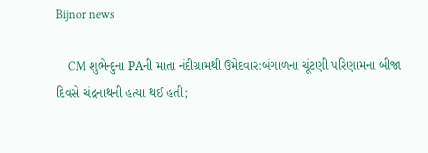Bijnor news

    CM શુભેન્દુના PAની માતા નંદીગ્રામથી ઉમેદવાર:બંગાળના ચૂંટણી પરિણામના બીજા દિવસે ચંદ્રનાથની હત્યા થઈ હતી;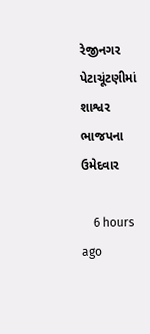રેજીનગર પેટાચૂંટણીમાં શાશ્વર ભાજપના ઉમેદવાર

    6 hours ago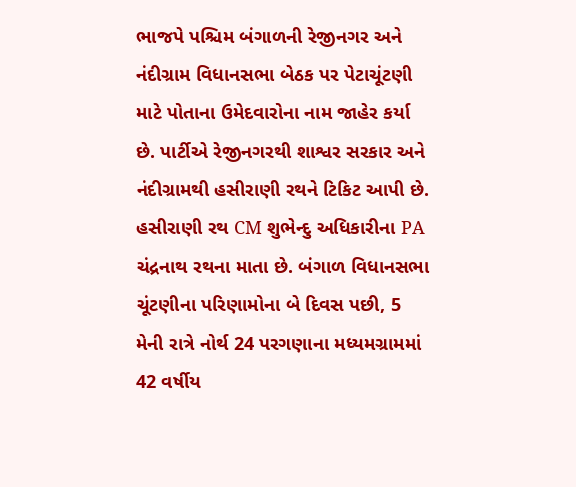ભાજપે પશ્ચિમ બંગાળની રેજીનગર અને નંદીગ્રામ વિધાનસભા બેઠક પર પેટાચૂંટણી માટે પોતાના ઉમેદવારોના નામ જાહેર કર્યા છે. પાર્ટીએ રેજીનગરથી શાશ્વર સરકાર અને નંદીગ્રામથી હસીરાણી રથને ટિકિટ આપી છે. હસીરાણી રથ CM શુભેન્દુ અધિકારીના PA ચંદ્રનાથ રથના માતા છે. બંગાળ વિધાનસભા ચૂંટણીના પરિણામોના બે દિવસ પછી, 5 મેની રાત્રે નોર્થ 24 પરગણાના મધ્યમગ્રામમાં 42 વર્ષીય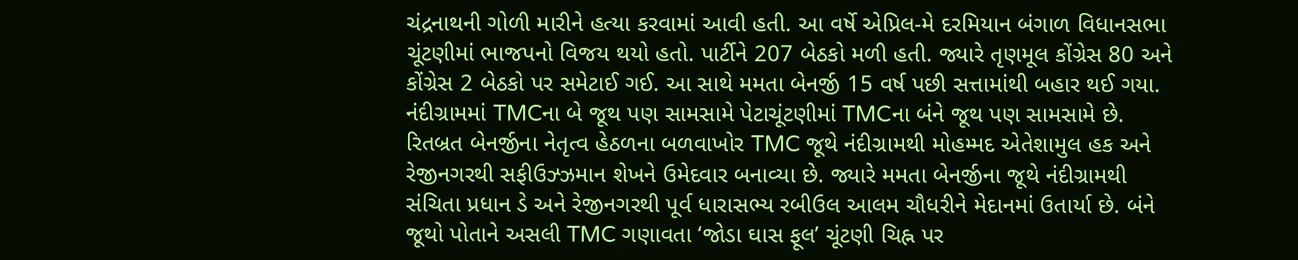ચંદ્રનાથની ગોળી મારીને હત્યા કરવામાં આવી હતી. આ વર્ષે એપ્રિલ-મે દરમિયાન બંગાળ વિધાનસભા ચૂંટણીમાં ભાજપનો વિજય થયો હતો. પાર્ટીને 207 બેઠકો મળી હતી. જ્યારે તૃણમૂલ કોંગ્રેસ 80 અને કોંગ્રેસ 2 બેઠકો પર સમેટાઈ ગઈ. આ સાથે મમતા બેનર્જી 15 વર્ષ પછી સત્તામાંથી બહાર થઈ ગયા. નંદીગ્રામમાં TMCના બે જૂથ પણ સામસામે પેટાચૂંટણીમાં TMCના બંને જૂથ પણ સામસામે છે. રિતબ્રત બેનર્જીના નેતૃત્વ હેઠળના બળવાખોર TMC જૂથે નંદીગ્રામથી મોહમ્મદ એતેશામુલ હક અને રેજીનગરથી સફીઉઝ્ઝમાન શેખને ઉમેદવાર બનાવ્યા છે. જ્યારે મમતા બેનર્જીના જૂથે નંદીગ્રામથી સંચિતા પ્રધાન ડે અને રેજીનગરથી પૂર્વ ધારાસભ્ય રબીઉલ આલમ ચૌધરીને મેદાનમાં ઉતાર્યા છે. બંને જૂથો પોતાને અસલી TMC ગણાવતા ‘જોડા ઘાસ ફૂલ’ ચૂંટણી ચિહ્ન પર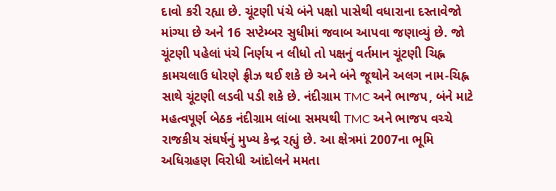દાવો કરી રહ્યા છે. ચૂંટણી પંચે બંને પક્ષો પાસેથી વધારાના દસ્તાવેજો માંગ્યા છે અને 16 સપ્ટેમ્બર સુધીમાં જવાબ આપવા જણાવ્યું છે. જો ચૂંટણી પહેલાં પંચે નિર્ણય ન લીધો તો પક્ષનું વર્તમાન ચૂંટણી ચિહ્ન કામચલાઉ ધોરણે ફ્રીઝ થઈ શકે છે અને બંને જૂથોને અલગ નામ-ચિહ્ન સાથે ચૂંટણી લડવી પડી શકે છે. નંદીગ્રામ TMC અને ભાજપ, બંને માટે મહત્વપૂર્ણ બેઠક નંદીગ્રામ લાંબા સમયથી TMC અને ભાજપ વચ્ચે રાજકીય સંઘર્ષનું મુખ્ય કેન્દ્ર રહ્યું છે. આ ક્ષેત્રમાં 2007ના ભૂમિ અધિગ્રહણ વિરોધી આંદોલને મમતા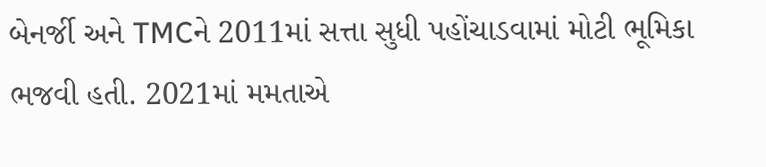બેનર્જી અને TMCને 2011માં સત્તા સુધી પહોંચાડવામાં મોટી ભૂમિકા ભજવી હતી. 2021માં મમતાએ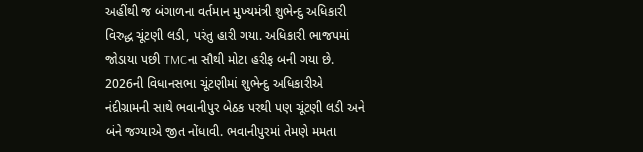અહીંથી જ બંગાળના વર્તમાન મુખ્યમંત્રી શુભેન્દુ અધિકારી વિરુદ્ધ ચૂંટણી લડી, પરંતુ હારી ગયા. અધિકારી ભાજપમાં જોડાયા પછી TMCના સૌથી મોટા હરીફ બની ગયા છે. 2026ની વિધાનસભા ચૂંટણીમાં શુભેન્દુ અધિકારીએ નંદીગ્રામની સાથે ભવાનીપુર બેઠક પરથી પણ ચૂંટણી લડી અને બંને જગ્યાએ જીત નોંધાવી. ભવાનીપુરમાં તેમણે મમતા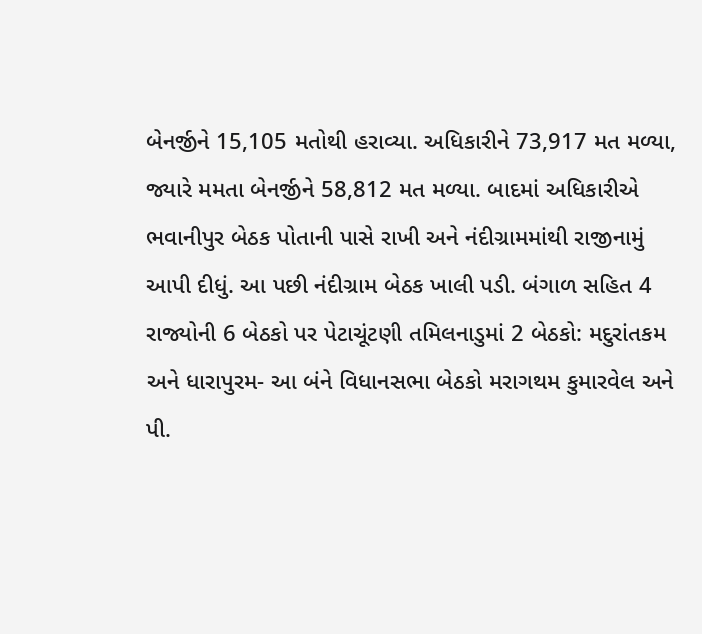બેનર્જીને 15,105 મતોથી હરાવ્યા. અધિકારીને 73,917 મત મળ્યા, જ્યારે મમતા બેનર્જીને 58,812 મત મળ્યા. બાદમાં અધિકારીએ ભવાનીપુર બેઠક પોતાની પાસે રાખી અને નંદીગ્રામમાંથી રાજીનામું આપી દીધું. આ પછી નંદીગ્રામ બેઠક ખાલી પડી. બંગાળ સહિત 4 રાજ્યોની 6 બેઠકો પર પેટાચૂંટણી તમિલનાડુમાં 2 બેઠકો: મદુરાંતકમ અને ધારાપુરમ- આ બંને વિધાનસભા બેઠકો મરાગથમ કુમારવેલ અને પી.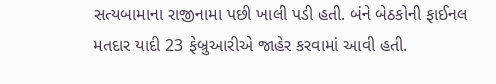સત્યબામાના રાજીનામા પછી ખાલી પડી હતી. બંને બેઠકોની ફાઈનલ મતદાર યાદી 23 ફેબ્રુઆરીએ જાહેર કરવામાં આવી હતી.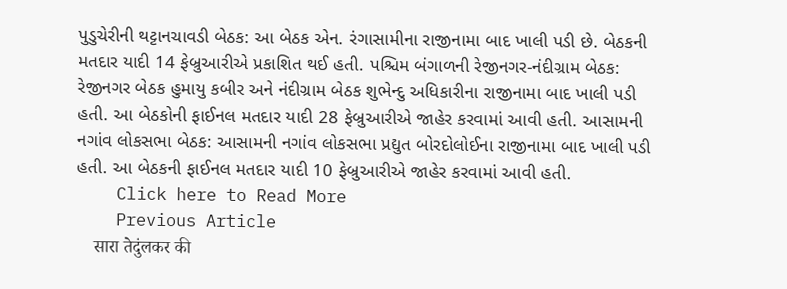પુડુચેરીની થટ્ટાનચાવડી બેઠક: આ બેઠક એન. રંગાસામીના રાજીનામા બાદ ખાલી પડી છે. બેઠકની મતદાર યાદી 14 ફેબ્રુઆરીએ પ્રકાશિત થઈ હતી. પશ્ચિમ બંગાળની રેજીનગર-નંદીગ્રામ બેઠક: રેજીનગર બેઠક હુમાયુ કબીર અને નંદીગ્રામ બેઠક શુભેન્દુ અધિકારીના રાજીનામા બાદ ખાલી પડી હતી. આ બેઠકોની ફાઈનલ મતદાર યાદી 28 ફેબ્રુઆરીએ જાહેર કરવામાં આવી હતી. આસામની નગાંવ લોકસભા બેઠક: આસામની નગાંવ લોકસભા પ્રદ્યુત બોરદોલોઈના રાજીનામા બાદ ખાલી પડી હતી. આ બેઠકની ફાઈનલ મતદાર યાદી 10 ફેબ્રુઆરીએ જાહેર કરવામાં આવી હતી.
    Click here to Read More
    Previous Article
    सारा तेदुंलकर की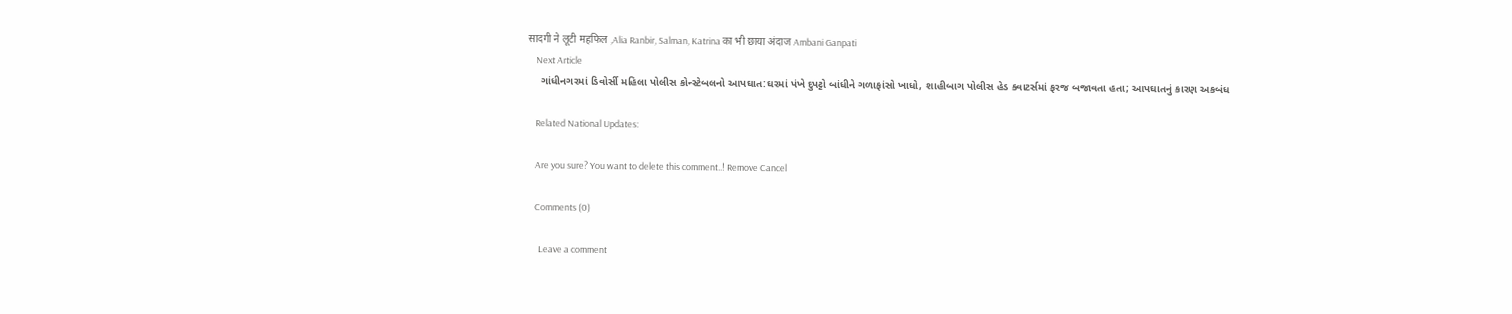सादगी ने लूटी महफिल ,Alia Ranbir, Salman, Katrina का भी छाया अंदाज Ambani Ganpati
    Next Article
    ગાંધીનગરમાં ડિવોર્સી મહિલા પોલીસ કોન્સ્ટેબલનો આપઘાત:ઘરમાં પંખે દુપટ્ટો બાંધીને ગળાફાંસો ખાધો, શાહીબાગ પોલીસ હેડ ક્વાટર્સમાં ફરજ બજાવતા હતા; આપઘાતનું કારણ અકબંધ

    Related National Updates:

    Are you sure? You want to delete this comment..! Remove Cancel

    Comments (0)

      Leave a comment